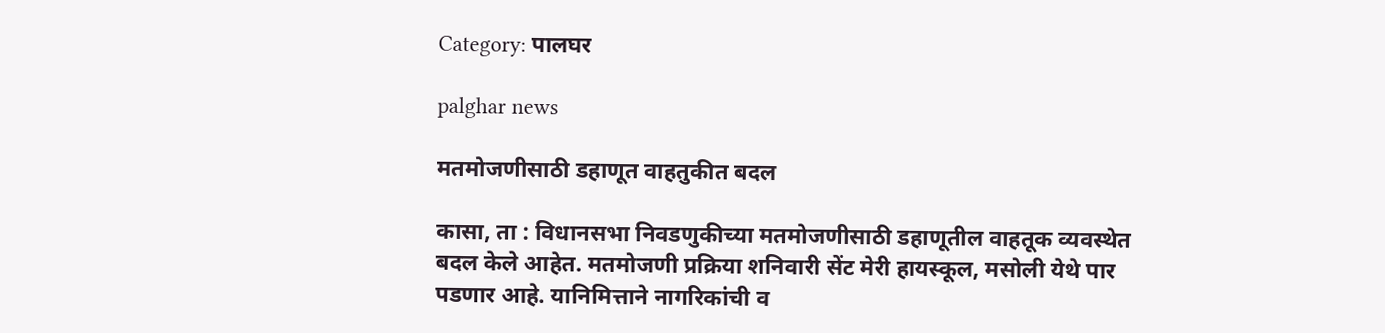Category: पालघर

palghar news

मतमोजणीसाठी डहाणूत वाहतुकीत बदल

कासा, ता : विधानसभा निवडणुकीच्या मतमोजणीसाठी डहाणूतील वाहतूक व्यवस्थेत बदल केले आहेत. मतमोजणी प्रक्रिया शनिवारी सेंट मेरी हायस्कूल, मसोली येथे पार पडणार आहे. यानिमित्ताने नागरिकांची व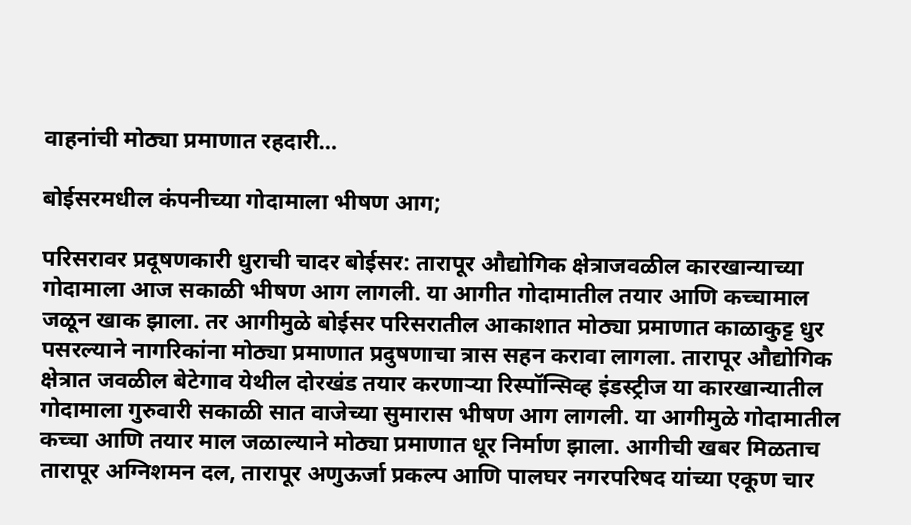वाहनांची मोठ्या प्रमाणात रहदारी…

बोईसरमधील कंपनीच्या गोदामाला भीषण आग;

परिसरावर प्रदूषणकारी धुराची चादर बोईसर: तारापूर औद्योगिक क्षेत्राजवळील कारखान्याच्या गोदामाला आज सकाळी भीषण आग लागली. या आगीत गोदामातील तयार आणि कच्चामाल जळून खाक झाला. तर आगीमुळे बोईसर परिसरातील आकाशात मोठ्या प्रमाणात काळाकुट्ट धुर पसरल्याने नागरिकांना मोठ्या प्रमाणात प्रदुषणाचा त्रास सहन करावा लागला. तारापूर औद्योगिक क्षेत्रात जवळील बेटेगाव येथील दोरखंड तयार करणाऱ्या रिस्पॉन्सिव्ह इंडस्ट्रीज या कारखान्यातील गोदामाला गुरुवारी सकाळी सात वाजेच्या सुमारास भीषण आग लागली. या आगीमुळे गोदामातील कच्चा आणि तयार माल जळाल्याने मोठ्या प्रमाणात धूर निर्माण झाला. आगीची खबर मिळताच तारापूर अग्निशमन दल, तारापूर अणुऊर्जा प्रकल्प आणि पालघर नगरपरिषद यांच्या एकूण चार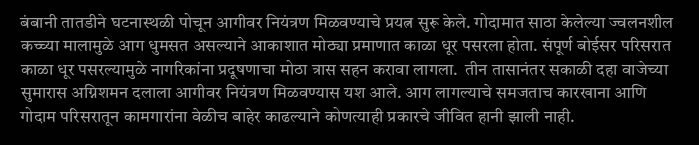बंबानी तातडीने घटनास्थळी पोचून आगीवर नियंत्रण मिळवण्याचे प्रयत्न सुरू केले. गोदामात साठा केलेल्या ज्वलनशील कच्च्या मालामुळे आग धुमसत असल्याने आकाशात मोठ्या प्रमाणात काळा धूर पसरला होता. संपूर्ण बोईसर परिसरात काळा धूर पसरल्यामुळे नागरिकांना प्रदूषणाचा मोठा त्रास सहन करावा लागला.  तीन तासानंतर सकाळी दहा वाजेच्या सुमारास अग्निशमन दलाला आगीवर नियंत्रण मिळवण्यास यश आले. आग लागल्याचे समजताच कारखाना आणि गोदाम परिसरातून कामगारांना वेळीच बाहेर काढल्याने कोणत्याही प्रकारचे जीवित हानी झाली नाही.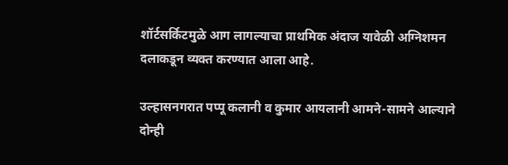शॉर्टसर्किटमुळे आग लागल्याचा प्राथमिक अंदाज यावेळी अग्निशमन दलाकडून व्यक्त करण्यात आला आहे.

उल्हासनगरात पप्पू कलानी व कुमार आयलानी आमने-सामने आल्याने दोन्ही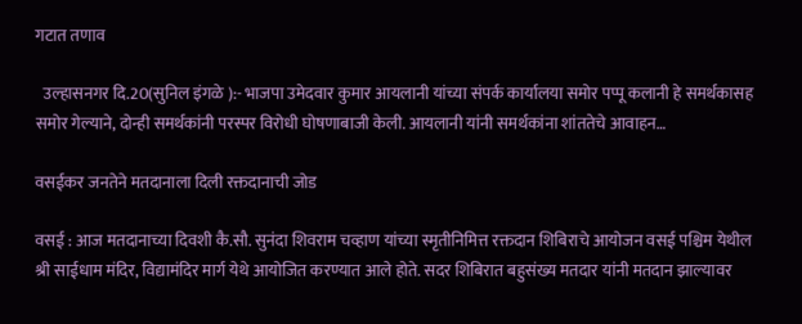गटात तणाव

  उल्हासनगर दि.20(सुनिल इंगळे ):- भाजपा उमेदवार कुमार आयलानी यांच्या संपर्क कार्यालया समोर पप्पू कलानी हे समर्थकासह समोर गेल्याने, दोन्ही समर्थकांनी परस्पर विरोधी घोषणाबाजी केली. आयलानी यांनी समर्थकांना शांततेचे आवाहन…

वसईकर जनतेने मतदानाला दिली रक्तदानाची जोड

वसई : आज मतदानाच्या दिवशी कै.सौ. सुनंदा शिवराम चव्हाण यांच्या स्मृतीनिमित्त रक्तदान शिबिराचे आयोजन वसई पश्चिम येथील श्री साईधाम मंदिर, विद्यामंदिर मार्ग येथे आयोजित करण्यात आले होते. सदर शिबिरात बहुसंख्य मतदार यांनी मतदान झाल्यावर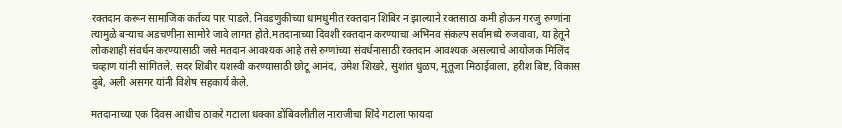रक्तदान करून सामाजिक कर्तव्य पार पाडले. निवडणुकीच्या धामधुमीत रक्तदान शिबिर न झाल्याने रक्तसाठा कमी होऊन गरजु रुग्णांना त्यामुळे बऱ्याच अडचणीना सामोरे जावे लागत होते.मतदानाच्या दिवशी रक्तदान करण्याचा अभिनव संकल्प सर्वामध्ये रुजवावा, या हेतूने लोकशाही संवर्धन करण्यासाठी जसे मतदान आवश्यक आहे तसे रुग्णांच्या संवर्धनासाठी रक्तदान आवश्यक असल्याचे आयोजक मिलिंद चव्हाण यांनी सांगितले. सदर शिबीर यशस्वी करण्यासाठी छोटू आनंद, उमेश शिखरे, सुशांत धुळप, मूतूजा मिठाईवाला, हरीश बिष्ट, विकास दुबे, अली असगर यांनी विशेष सहकार्य केले.

मतदानाच्या एक दिवस आधीच ठाकरे गटाला धक्का डोंबिवलीतील नाराजीचा शिंदे गटाला फायदा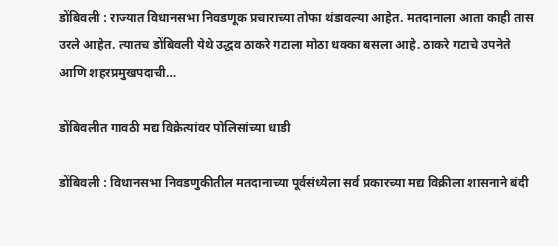डोंबिवली : राज्यात विधानसभा निवडणूक प्रचाराच्या तोफा थंडावल्या आहेत. मतदानाला आता काही तास उरले आहेत. त्यातच डोंबिवली येथे उद्धव ठाकरे गटाला मोठा धक्का बसला आहे. ठाकरे गटाचे उपनेते आणि शहरप्रमुखपदाची…

डोंबिवलीत गावठी मद्य विक्रेत्यांवर पोलिसांच्या धाडी

डोंबिवली : विधानसभा निवडणुकीतील मतदानाच्या पूर्वसंध्येला सर्व प्रकारच्या मद्य विक्रीला शासनाने बंदी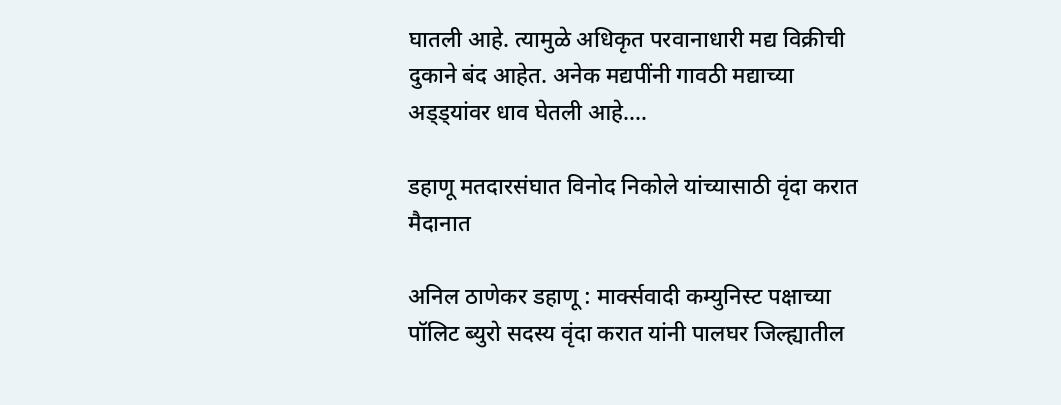घातली आहे. त्यामुळे अधिकृत परवानाधारी मद्य विक्रीची दुकाने बंद आहेत. अनेक मद्यपींनी गावठी मद्याच्या अड्ड्यांवर धाव घेतली आहे.…

डहाणू मतदारसंघात विनोद निकोले यांच्यासाठी वृंदा करात मैदानात

अनिल ठाणेकर डहाणू : मार्क्सवादी कम्युनिस्ट पक्षाच्या पॉलिट ब्युरो सदस्य वृंदा करात यांनी पालघर जिल्ह्यातील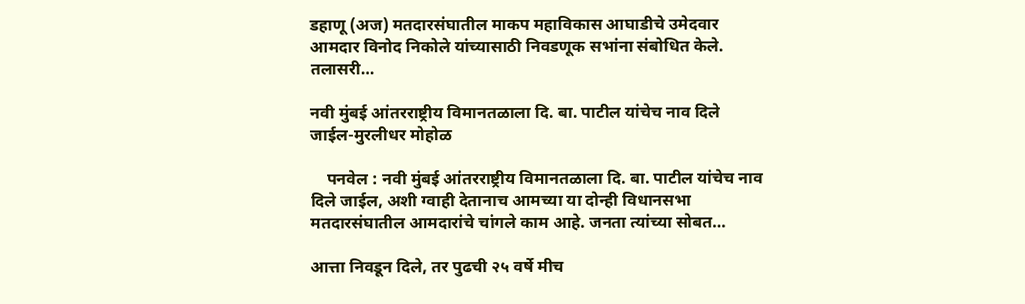डहाणू (अज) मतदारसंघातील माकप महाविकास आघाडीचे उमेदवार आमदार विनोद निकोले यांच्यासाठी निवडणूक सभांना संबोधित केले. तलासरी…

नवी मुंबई आंतरराष्ट्रीय विमानतळाला दि. बा. पाटील यांचेच नाव दिले जाईल-मुरलीधर मोहोळ

    पनवेल : नवी मुंबई आंतरराष्ट्रीय विमानतळाला दि. बा. पाटील यांचेच नाव दिले जाईल, अशी ग्वाही देतानाच आमच्या या दोन्ही विधानसभा मतदारसंघातील आमदारांचे चांगले काम आहे. जनता त्यांच्या सोबत…

आत्ता निवडून दिले, तर पुढची २५ वर्षे मीच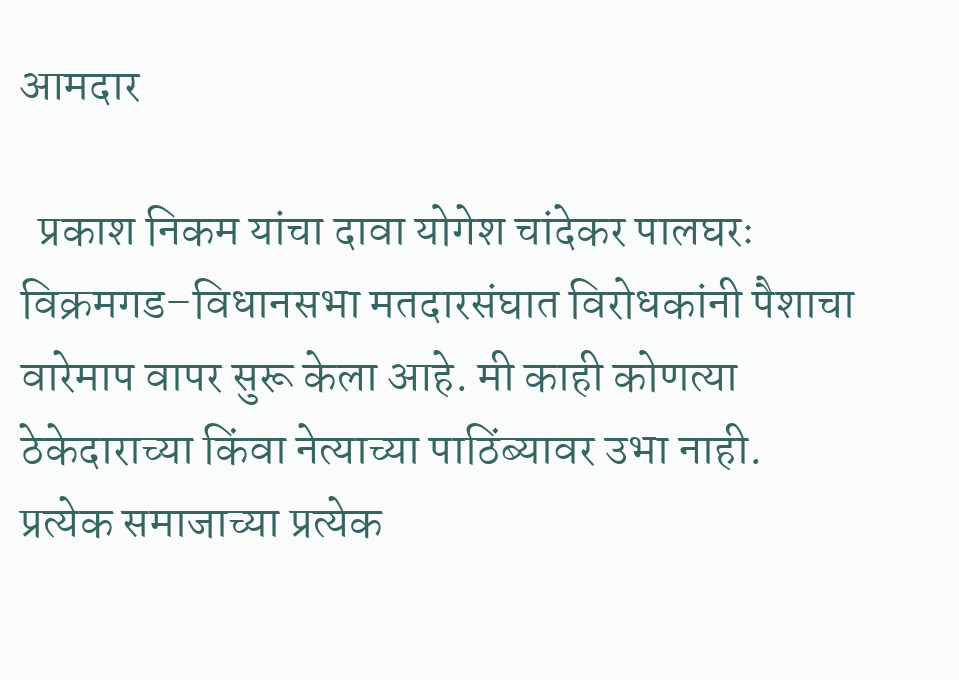आमदार

  प्रकाश निकम यांचा दावा योगेश चांदेकर पालघरः विक्रमगड–विधानसभा मतदारसंघात विरोधकांनी पैशाचा वारेमाप वापर सुरू केला आहे. मी काही कोणत्या ठेकेदाराच्या किंवा नेत्याच्या पाठिंब्यावर उभा नाही. प्रत्येक समाजाच्या प्रत्येक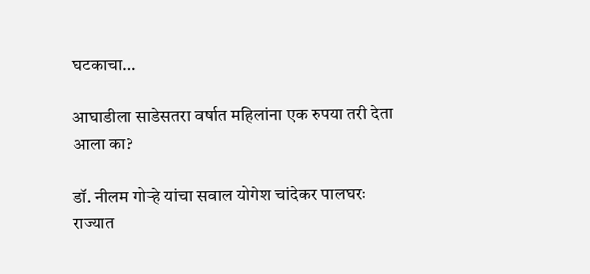घटकाचा…

आघाडीला साडेसतरा वर्षात महिलांना एक रुपया तरी देता आला का?

डॉ. नीलम गोऱ्हे यांचा सवाल योगेश चांदेकर पालघरः राज्यात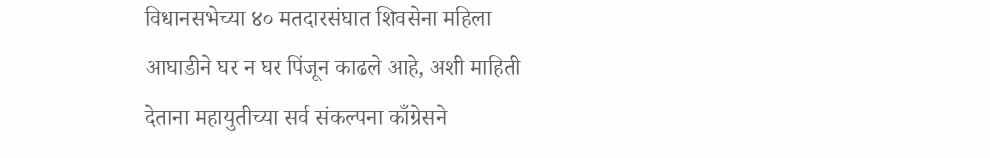विधानसभेच्या ४० मतदारसंघात शिवसेना महिला आघाडीने घर न घर पिंजून काढले आहे, अशी माहिती देताना महायुतीच्या सर्व संकल्पना काँग्रेसने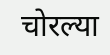चोरल्या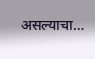असल्याचा…